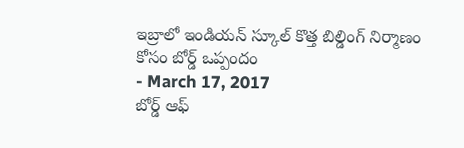ఇబ్రాలో ఇండియన్ స్కూల్ కొత్త బిల్డింగ్ నిర్మాణం కోసం బోర్డ్ ఒప్పందం
- March 17, 2017
బోర్డ్ ఆఫ్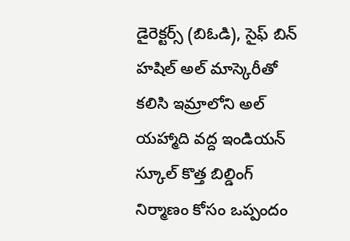డైరెక్టర్స్ (బిఓడి), సైఫ్ బిన్ హషిల్ అల్ మాస్కెరీతో కలిసి ఇమ్రాలోని అల్ యహ్మాది వద్ద ఇండియన్ స్కూల్ కొత్త బిల్డింగ్ నిర్మాణం కోసం ఒప్పందం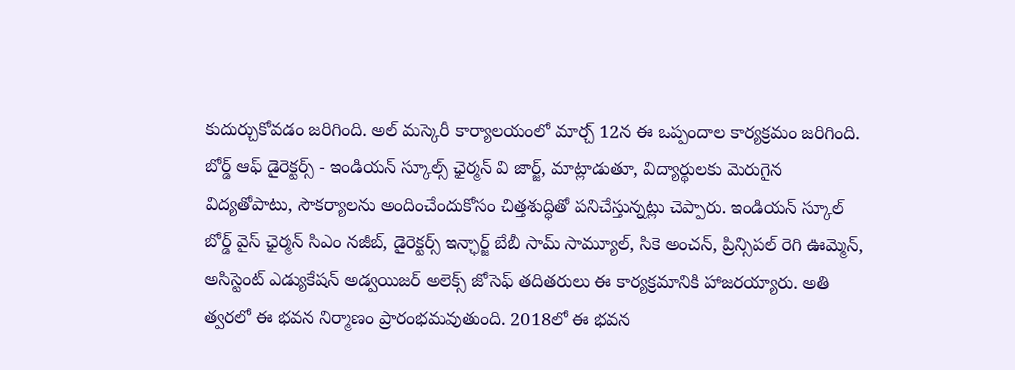కుదుర్చుకోవడం జరిగింది. అల్ మస్కెరీ కార్యాలయంలో మార్చ్ 12న ఈ ఒప్పందాల కార్యక్రమం జరిగింది. బోర్డ్ ఆఫ్ డైరెక్టర్స్ - ఇండియన్ స్కూల్స్ ఛైర్మన్ వి జార్జ్, మాట్లాడుతూ, విద్యార్థులకు మెరుగైన విద్యతోపాటు, సౌకర్యాలను అందించేందుకోసం చిత్తశుద్ధితో పనిచేస్తున్నట్లు చెప్పారు. ఇండియన్ స్కూల్ బోర్డ్ వైస్ ఛైర్మన్ సిఎం నజీబ్, డైరెక్టర్స్ ఇన్ఛార్జ్ బేబీ సామ్ సామ్యూల్, సికె అంచన్, ప్రిన్సిపల్ రెగి ఊమ్మెన్, అసిస్టెంట్ ఎడ్యుకేషన్ అడ్వయిజర్ అలెక్స్ జోసెఫ్ తదితరులు ఈ కార్యక్రమానికి హాజరయ్యారు. అతి త్వరలో ఈ భవన నిర్మాణం ప్రారంభమవుతుంది. 2018లో ఈ భవన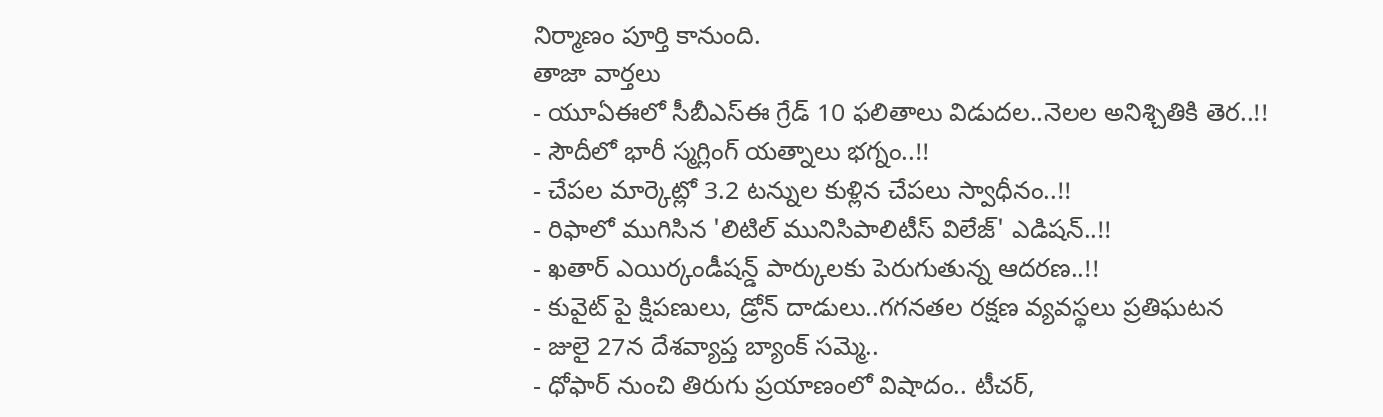నిర్మాణం పూర్తి కానుంది.
తాజా వార్తలు
- యూఏఈలో సీబీఎస్ఈ గ్రేడ్ 10 ఫలితాలు విడుదల..నెలల అనిశ్చితికి తెర..!!
- సౌదీలో భారీ స్మగ్లింగ్ యత్నాలు భగ్నం..!!
- చేపల మార్కెట్లో 3.2 టన్నుల కుళ్లిన చేపలు స్వాధీనం..!!
- రిఫాలో ముగిసిన 'లిటిల్ మునిసిపాలిటీస్ విలేజ్' ఎడిషన్..!!
- ఖతార్ ఎయిర్కండీషన్డ్ పార్కులకు పెరుగుతున్న ఆదరణ..!!
- కువైట్ పై క్షిపణులు, డ్రోన్ దాడులు..గగనతల రక్షణ వ్యవస్థలు ప్రతిఘటన
- జులై 27న దేశవ్యాప్త బ్యాంక్ సమ్మె..
- ధోఫార్ నుంచి తిరుగు ప్రయాణంలో విషాదం.. టీచర్,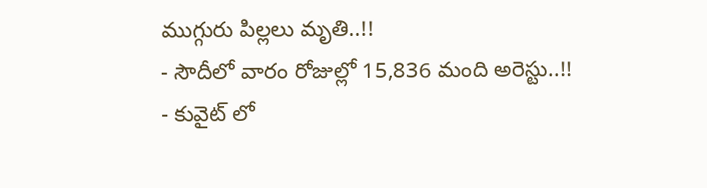ముగ్గురు పిల్లలు మృతి..!!
- సౌదీలో వారం రోజుల్లో 15,836 మంది అరెస్టు..!!
- కువైట్ లో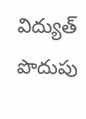విద్యుత్ పొదుపు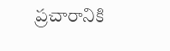ప్రచారానికి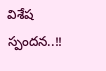విశేష స్పందన..!!